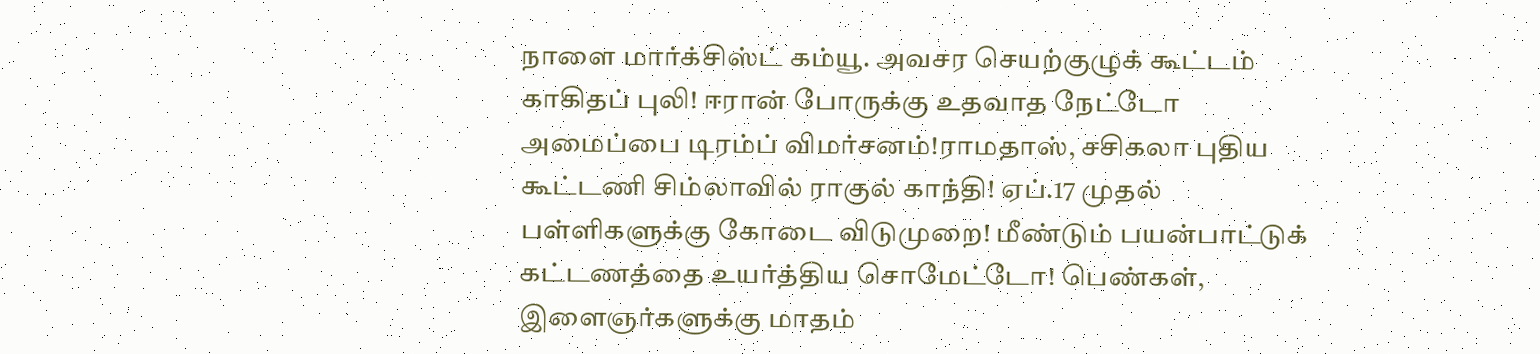நாளை மார்க்சிஸ்ட் கம்யூ. அவசர செயற்குழுக் கூட்டம் காகிதப் புலி! ஈரான் போருக்கு உதவாத நேட்டோ அமைப்பை டிரம்ப் விமர்சனம்!ராமதாஸ், சசிகலா புதிய கூட்டணி சிம்லாவில் ராகுல் காந்தி! ஏப்.17 முதல் பள்ளிகளுக்கு கோடை விடுமுறை! மீண்டும் பயன்பாட்டுக் கட்டணத்தை உயர்த்திய சொமேட்டோ! பெண்கள், இளைஞர்களுக்கு மாதம்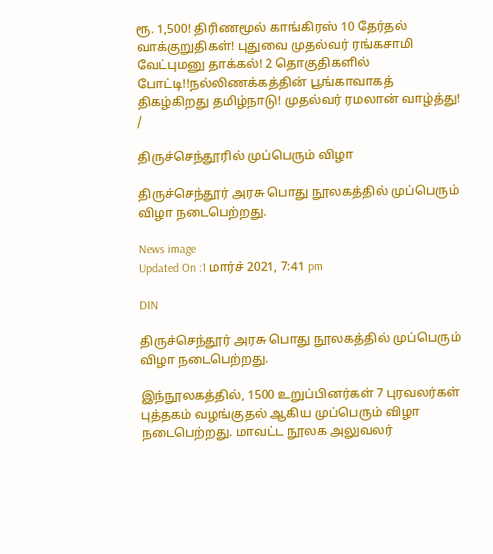ரூ. 1,500! திரிணமூல் காங்கிரஸ் 10 தேர்தல் வாக்குறுதிகள்! புதுவை முதல்வர் ரங்கசாமி வேட்புமனு தாக்கல்! 2 தொகுதிகளில் போட்டி!!நல்லிணக்கத்தின் பூங்காவாகத் திகழ்கிறது தமிழ்நாடு! முதல்வர் ரமலான் வாழ்த்து!
/

திருச்செந்தூரில் முப்பெரும் விழா

திருச்செந்தூர் அரசு பொது நூலகத்தில் முப்பெரும் விழா நடைபெற்றது.

News image
Updated On :1 மார்ச் 2021, 7:41 pm

DIN

திருச்செந்தூர் அரசு பொது நூலகத்தில் முப்பெரும் விழா நடைபெற்றது.

இந்நூலகத்தில், 1500 உறுப்பினர்கள் 7 புரவலர்கள் புத்தகம் வழங்குதல் ஆகிய முப்பெரும் விழா நடைபெற்றது. மாவட்ட நூலக அலுவலர்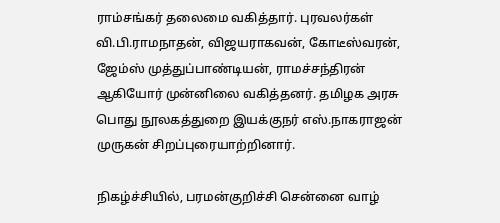ராம்சங்கர் தலைமை வகித்தார். புரவலர்கள் வி.பி.ராமநாதன், விஜயராகவன், கோடீஸ்வரன், ஜேம்ஸ் முத்துப்பாண்டியன், ராமச்சந்திரன் ஆகியோர் முன்னிலை வகித்தனர். தமிழக அரசு பொது நூலகத்துறை இயக்குநர் எஸ்.நாகராஜன் முருகன் சிறப்புரையாற்றினார்.

நிகழ்ச்சியில், பரமன்குறிச்சி சென்னை வாழ்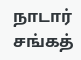நாடார் சங்கத்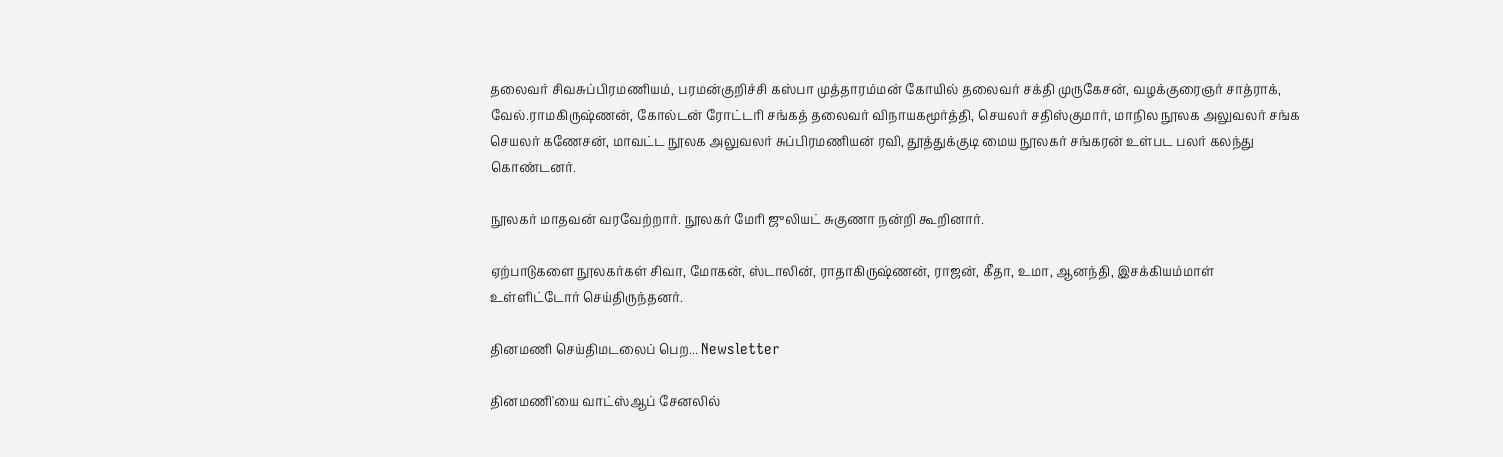தலைவர் சிவசுப்பிரமணியம், பரமன்குறிச்சி கஸ்பா முத்தாரம்மன் கோயில் தலைவர் சக்தி முருகேசன், வழக்குரைஞர் சாத்ராக், வேல்.ராமகிருஷ்ணன், கோல்டன் ரோட்டரி சங்கத் தலைவர் விநாயகமூர்த்தி, செயலர் சதிஸ்குமார், மாநில நூலக அலுவலர் சங்க செயலர் கணேசன், மாவட்ட நூலக அலுவலர் சுப்பிரமணியன் ரவி, தூத்துக்குடி மைய நூலகர் சங்கரன் உள்பட பலர் கலந்து கொண்டனர்.

நூலகர் மாதவன் வரவேற்றார். நூலகர் மேரி ஜுலியட் சுகுணா நன்றி கூறினார்.

ஏற்பாடுகளை நூலகர்கள் சிவா, மோகன், ஸ்டாலின், ராதாகிருஷ்ணன், ராஜன், கீதா, உமா, ஆனந்தி, இசக்கியம்மாள் உள்ளிட்டோர் செய்திருந்தனர்.

தினமணி செய்திமடலைப் பெற... Newsletter

தினமணி'யை வாட்ஸ்ஆப் சேனலில்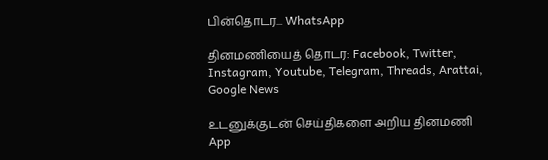பின்தொடர... WhatsApp

தினமணியைத் தொடர: Facebook, Twitter, Instagram, Youtube, Telegram, Threads, Arattai, Google News

உடனுக்குடன் செய்திகளை அறிய தினமணி App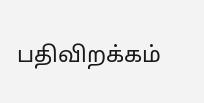பதிவிறக்கம்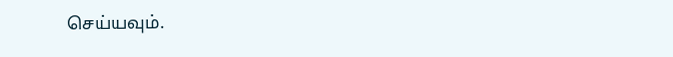செய்யவும்.